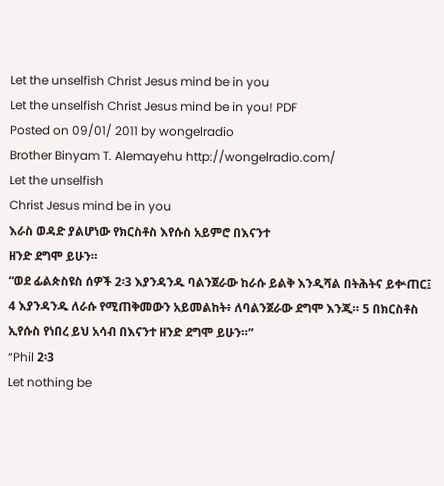Let the unselfish Christ Jesus mind be in you
Let the unselfish Christ Jesus mind be in you! PDF
Posted on 09/01/ 2011 by wongelradio
Brother Binyam T. Alemayehu http://wongelradio.com/
Let the unselfish
Christ Jesus mind be in you
እራስ ወዳድ ያልሆነው የክርስቶስ እየሱስ አይምሮ በእናንተ
ዘንድ ደግሞ ይሁን።
“ወደ ፊልጵስዩስ ሰዎች 2፡3 እያንዳንዱ ባልንጀራው ከራሱ ይልቅ እንዲሻል በትሕትና ይቍጠር፤ 4 እያንዳንዱ ለራሱ የሚጠቅመውን አይመልከት፥ ለባልንጀራው ደግሞ እንጂ። 5 በክርስቶስ ኢየሱስ የነበረ ይህ አሳብ በእናንተ ዘንድ ደግሞ ይሁን።”
“Phil 2፡3
Let nothing be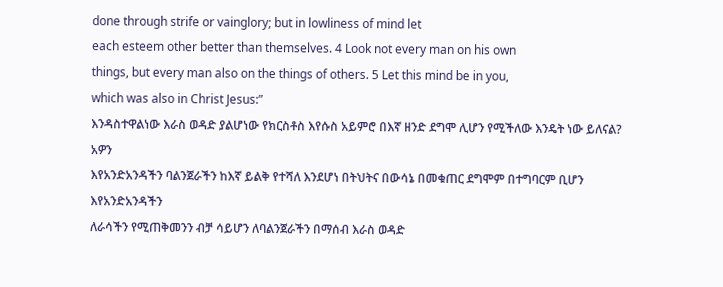done through strife or vainglory; but in lowliness of mind let
each esteem other better than themselves. 4 Look not every man on his own
things, but every man also on the things of others. 5 Let this mind be in you,
which was also in Christ Jesus:”
እንዳስተዋልነው እራስ ወዳድ ያልሆነው የክርስቶስ እየሱስ አይምሮ በእኛ ዘንድ ደግሞ ሊሆን የሚችለው እንዴት ነው ይለናል? አዎን
እየአንድአንዳችን ባልንጀራችን ከእኛ ይልቅ የተሻለ እንደሆነ በትህትና በውሳኔ በመቁጠር ደግሞም በተግባርም ቢሆን እየአንድአንዳችን
ለራሳችን የሚጠቅመንን ብቻ ሳይሆን ለባልንጀራችን በማሰብ እራስ ወዳድ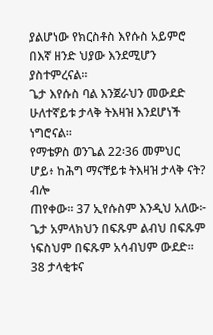ያልሆነው የክርስቶስ እየሱስ አይምሮ በእኛ ዘንድ ህያው እንደሚሆን
ያስተምረናል።
ጌታ እየሱስ ባል እንጀራህን መውደድ ሁለተኛይቱ ታላቅ ትእዛዝ እንደሆነች ነግሮናል።
የማቴዎስ ወንጌል 22፡36 መምህር ሆይ፥ ከሕግ ማናቸይቱ ትእዛዝ ታላቅ ናት? ብሎ
ጠየቀው። 37 ኢየሱስም እንዲህ አለው፦ ጌታ አምላክህን በፍጹም ልብህ በፍጹም ነፍስህም በፍጹም አሳብህም ውደድ። 38 ታላቂቱና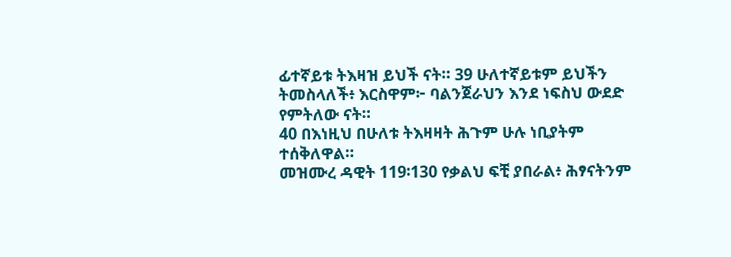ፊተኛይቱ ትእዛዝ ይህች ናት። 39 ሁለተኛይቱም ይህችን ትመስላለች፥ እርስዋም፦ ባልንጀራህን እንደ ነፍስህ ውደድ የምትለው ናት።
40 በእነዚህ በሁለቱ ትእዛዛት ሕጉም ሁሉ ነቢያትም ተሰቅለዋል።
መዝሙረ ዳዊት 119፡130 የቃልህ ፍቺ ያበራል፥ ሕፃናትንም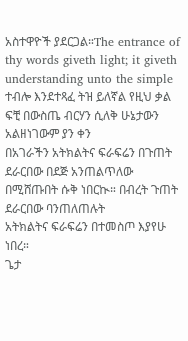አስተዋዮች ያደርጋል።The entrance of thy words giveth light; it giveth
understanding unto the simple ተብሎ እንደተጻፈ ትዝ ይለኛል የዚህ ቃል ፍቺ በውስጤ ብርሃን ሲለቅ ሁኔታውን አልዘነገውም ያን ቀን
በአገራችን አትክልትና ፍራፍሬን በጉጠት ደራርበው በደጅ አንጠልጥለው በሚሸጡበት ሱቅ ነበርኲ። በብረት ጉጠት ደራርበው ባንጠለጠሉት
አትክልትና ፍራፍሬን በተመስጦ እያየሁ ነበረ።
ጌታ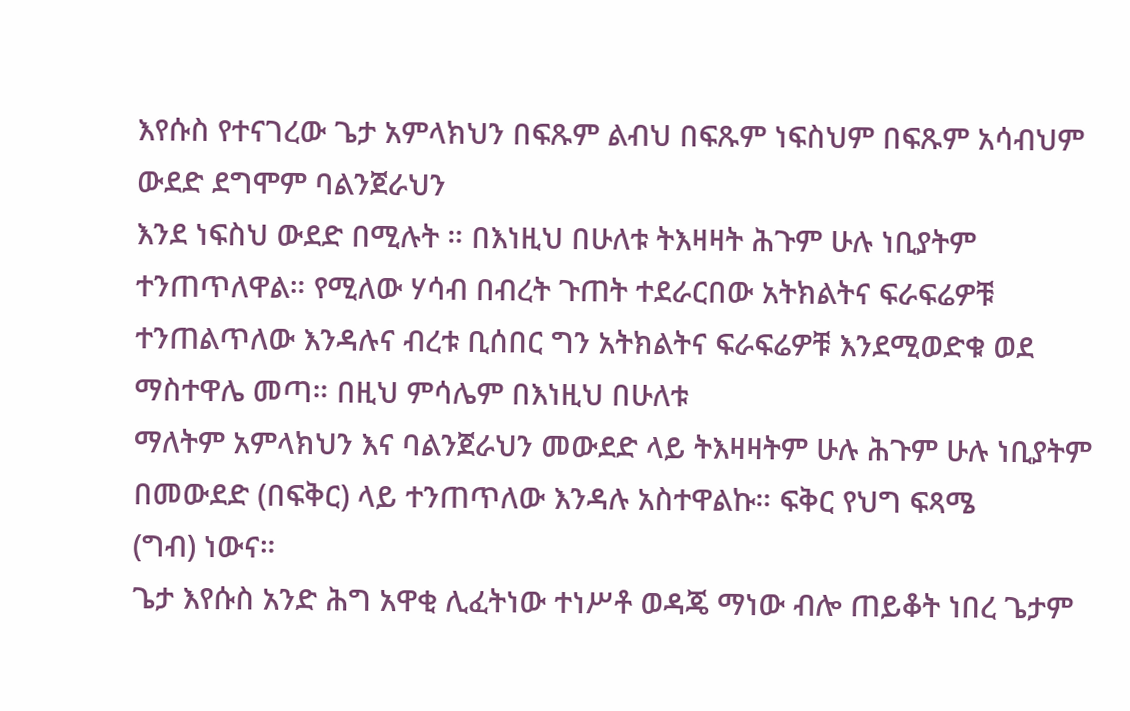እየሱስ የተናገረው ጌታ አምላክህን በፍጹም ልብህ በፍጹም ነፍስህም በፍጹም አሳብህም ውደድ ደግሞም ባልንጀራህን
እንደ ነፍስህ ውደድ በሚሉት ። በእነዚህ በሁለቱ ትእዛዛት ሕጉም ሁሉ ነቢያትም ተንጠጥለዋል። የሚለው ሃሳብ በብረት ጉጠት ተደራርበው አትክልትና ፍራፍሬዎቹ
ተንጠልጥለው እንዳሉና ብረቱ ቢሰበር ግን አትክልትና ፍራፍሬዎቹ እንደሚወድቁ ወደ ማስተዋሌ መጣ። በዚህ ምሳሌም በእነዚህ በሁለቱ
ማለትም አምላክህን እና ባልንጀራህን መውደድ ላይ ትእዛዛትም ሁሉ ሕጉም ሁሉ ነቢያትም በመውደድ (በፍቅር) ላይ ተንጠጥለው እንዳሉ አስተዋልኩ። ፍቅር የህግ ፍጻሜ
(ግብ) ነውና።
ጌታ እየሱስ አንድ ሕግ አዋቂ ሊፈትነው ተነሥቶ ወዳጄ ማነው ብሎ ጠይቆት ነበረ ጌታም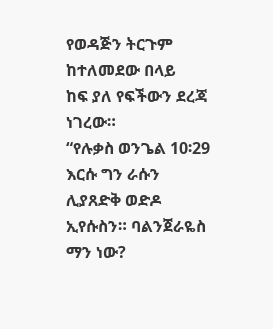የወዳጅን ትርጉም ከተለመደው በላይ
ከፍ ያለ የፍችውን ደረጃ ነገረው።
“የሉቃስ ወንጌል 10፡29 እርሱ ግን ራሱን ሊያጸድቅ ወድዶ ኢየሱስን። ባልንጀራዬስ
ማን ነው?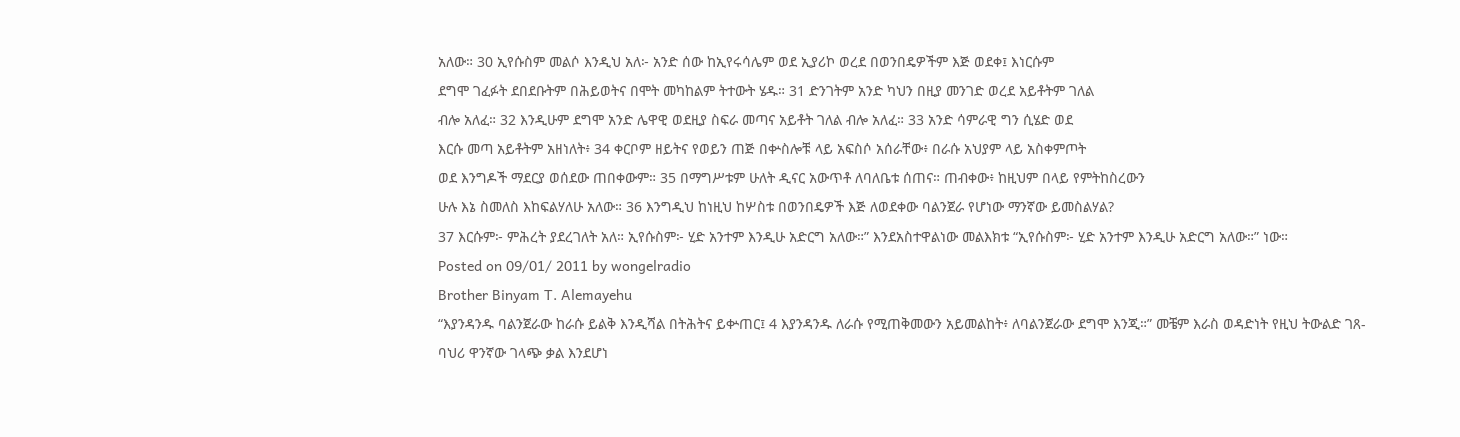አለው። 30 ኢየሱስም መልሶ እንዲህ አለ፦ አንድ ሰው ከኢየሩሳሌም ወደ ኢያሪኮ ወረደ በወንበዴዎችም እጅ ወደቀ፤ እነርሱም
ደግሞ ገፈፉት ደበደቡትም በሕይወትና በሞት መካከልም ትተውት ሄዱ። 31 ድንገትም አንድ ካህን በዚያ መንገድ ወረደ አይቶትም ገለል
ብሎ አለፈ። 32 እንዲሁም ደግሞ አንድ ሌዋዊ ወደዚያ ስፍራ መጣና አይቶት ገለል ብሎ አለፈ። 33 አንድ ሳምራዊ ግን ሲሄድ ወደ
እርሱ መጣ አይቶትም አዘነለት፥ 34 ቀርቦም ዘይትና የወይን ጠጅ በቍስሎቹ ላይ አፍስሶ አሰራቸው፥ በራሱ አህያም ላይ አስቀምጦት
ወደ እንግዶች ማደርያ ወሰደው ጠበቀውም። 35 በማግሥቱም ሁለት ዲናር አውጥቶ ለባለቤቱ ሰጠና። ጠብቀው፥ ከዚህም በላይ የምትከስረውን
ሁሉ እኔ ስመለስ እከፍልሃለሁ አለው። 36 እንግዲህ ከነዚህ ከሦስቱ በወንበዴዎች እጅ ለወደቀው ባልንጀራ የሆነው ማንኛው ይመስልሃል?
37 እርሱም፦ ምሕረት ያደረገለት አለ። ኢየሱስም፦ ሂድ አንተም እንዲሁ አድርግ አለው።” እንደአስተዋልነው መልእክቱ “ኢየሱስም፦ ሂድ አንተም እንዲሁ አድርግ አለው።” ነው።
Posted on 09/01/ 2011 by wongelradio
Brother Binyam T. Alemayehu
“እያንዳንዱ ባልንጀራው ከራሱ ይልቅ እንዲሻል በትሕትና ይቍጠር፤ 4 እያንዳንዱ ለራሱ የሚጠቅመውን አይመልከት፥ ለባልንጀራው ደግሞ እንጂ።” መቼም እራስ ወዳድነት የዚህ ትውልድ ገጸ-ባህሪ ዋንኛው ገላጭ ቃል እንደሆነ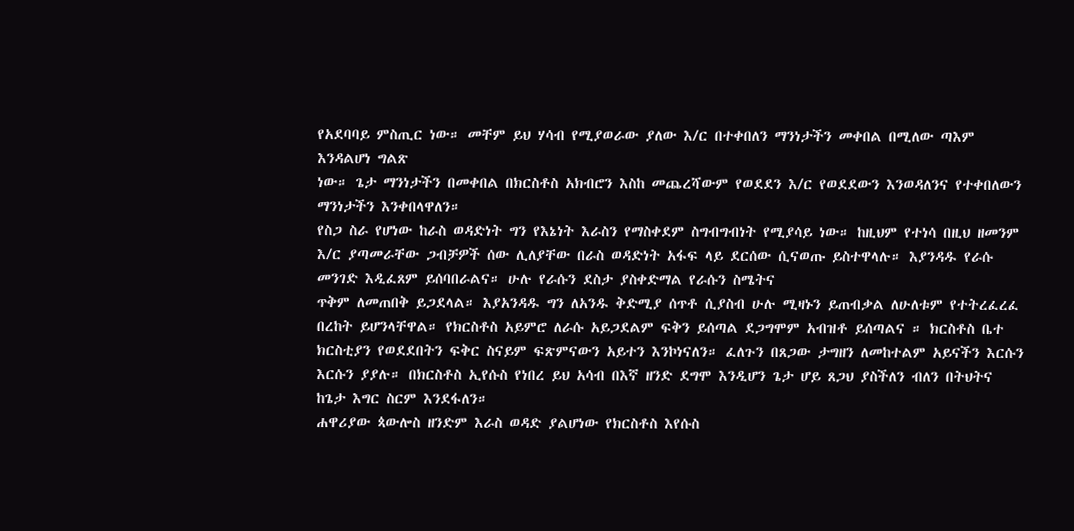የአደባባይ ምስጢር ነው። መቸም ይህ ሃሳብ የሚያወራው ያለው እ/ር በተቀበለን ማንነታችን መቀበል በሚለው ጣእም እንዳልሆነ ግልጽ
ነው። ጌታ ማንነታችን በመቀበል በክርስቶስ አክብሮን እስከ መጨረሻውም የወደደን እ/ር የወደደውን እንወዳለንና የተቀበለውን ማንነታችን እንቀበላዋለን።
የስጋ ስራ የሆነው ከራስ ወዳድነት ግን የእኔነት እራስን የማስቀደም ስግብግብነት የሚያሳይ ነው። ከዚህም የተነሳ በዚህ ዘመንም እ/ር ያጣመራቸው ጋብቻዎች ሰው ሊለያቸው በራስ ወዳድነት አፋፍ ላይ ደርሰው ሲናወጡ ይስተዋላሉ። እያንዳዱ የራሱ መንገድ እዲፈጸም ይሰባበራልና። ሁሉ የራሱን ደስታ ያስቀድማል የራሱን ስሜትና
ጥቅም ለመጠበቅ ይጋደላል። እያአንዳዱ ግን ለአንዱ ቅድሚያ ሰጥቶ ሲያስብ ሁሉ ሚዛኑን ይጠብቃል ለሁለቱም የተትረፈረፈ በረከት ይሆንላቸዋል። የክርስቶስ አይምሮ ለራሱ አይጋደልም ፍቅን ይሰጣል ደጋግሞም አብዝቶ ይሰጣልና ። ክርስቶስ ቤተ ክርስቲያን የወደደበትን ፍቅር ስናይም ፍጽምናውን አይተን እንኮነናለን። ፈለጉን በጸጋው ታግዘን ለመከተልም አይናችን እርሱን እርሱን ያያሉ። በክርስቶስ ኢየሱስ የነበረ ይህ አሳብ በእኛ ዘንድ ደግሞ እንዲሆን ጌታ ሆይ ጸጋህ ያስችለን ብለን በትህትና ከጌታ እግር ስርም እንደፋለን።
ሐዋሪያው ጳውሎስ ዘንድም እራስ ወዳድ ያልሆነው የክርስቶስ እየሱስ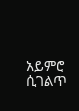አይምሮ ሲገልጥ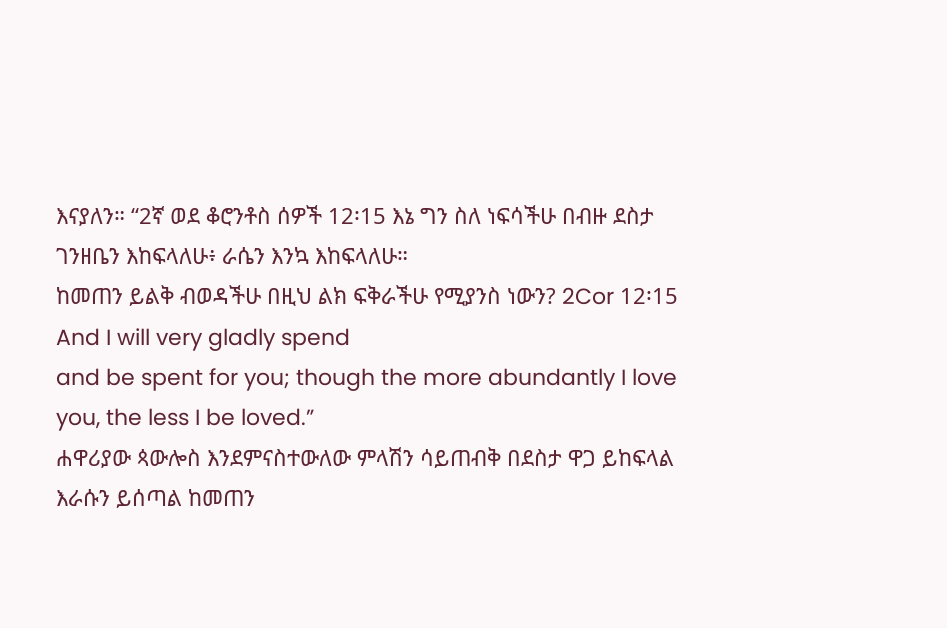እናያለን። “2ኛ ወደ ቆሮንቶስ ሰዎች 12፡15 እኔ ግን ስለ ነፍሳችሁ በብዙ ደስታ ገንዘቤን እከፍላለሁ፥ ራሴን እንኳ እከፍላለሁ።
ከመጠን ይልቅ ብወዳችሁ በዚህ ልክ ፍቅራችሁ የሚያንስ ነውን? 2Cor 12፡15 And I will very gladly spend
and be spent for you; though the more abundantly I love you, the less I be loved.”
ሐዋሪያው ጳውሎስ እንደምናስተውለው ምላሽን ሳይጠብቅ በደስታ ዋጋ ይከፍላል እራሱን ይሰጣል ከመጠን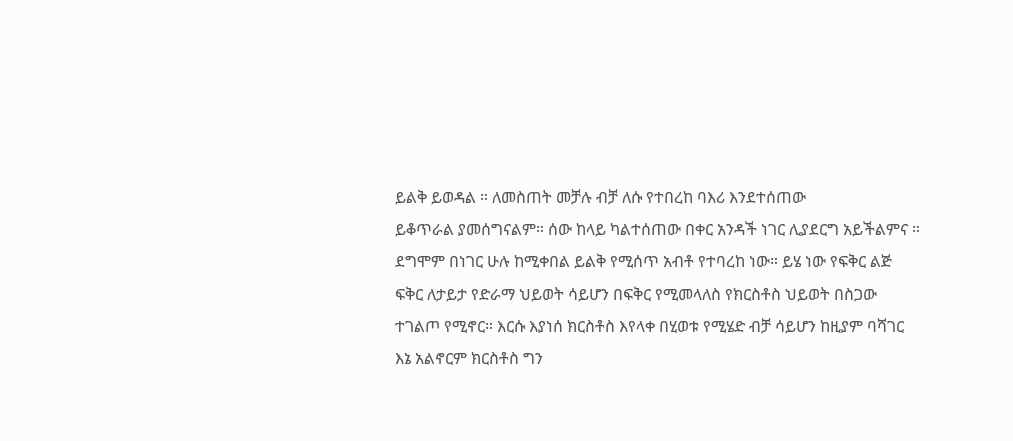ይልቅ ይወዳል ። ለመስጠት መቻሉ ብቻ ለሱ የተበረከ ባእሪ እንደተሰጠው
ይቆጥራል ያመሰግናልም። ሰው ከላይ ካልተሰጠው በቀር አንዳች ነገር ሊያደርግ አይችልምና ። ደግሞም በነገር ሁሉ ከሚቀበል ይልቅ የሚሰጥ አብቶ የተባረከ ነው። ይሄ ነው የፍቅር ልጅ ፍቅር ለታይታ የድራማ ህይወት ሳይሆን በፍቅር የሚመላለስ የክርስቶስ ህይወት በስጋው ተገልጦ የሚኖር። እርሱ እያነሰ ክርስቶስ እየላቀ በሂወቱ የሚሄድ ብቻ ሳይሆን ከዚያም ባሻገር እኔ አልኖርም ክርስቶስ ግን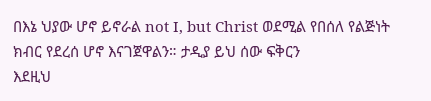በእኔ ህያው ሆኖ ይኖራል not I, but Christ ወደሚል የበሰለ የልጅነት ክብር የደረሰ ሆኖ እናገጀዋልን። ታዲያ ይህ ሰው ፍቅርን
እደዚህ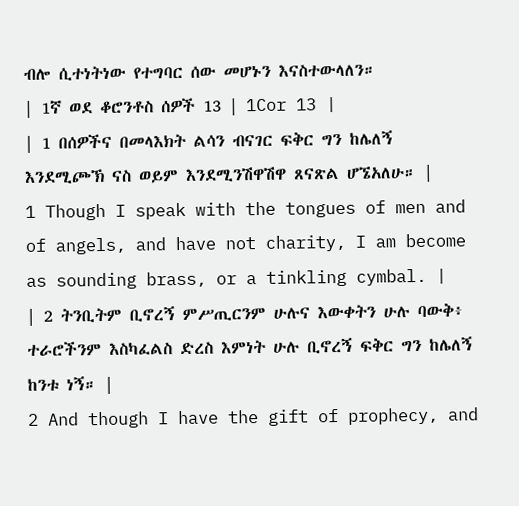ብሎ ሲተነትነው የተግባር ሰው መሆኑን እናስተውላለን።
| 1ኛ ወደ ቆሮንቶስ ሰዎች 13 | 1Cor 13 |
| 1 በሰዎችና በመላእክት ልሳን ብናገር ፍቅር ግን ከሌለኝ እንደሚጮኽ ናስ ወይም እንደሚንሽዋሽዋ ጸናጽል ሆኜአለሁ። |
1 Though I speak with the tongues of men and of angels, and have not charity, I am become as sounding brass, or a tinkling cymbal. |
| 2 ትንቢትም ቢኖረኝ ምሥጢርንም ሁሉና እውቀትን ሁሉ ባውቅ፥ ተራሮችንም እስካፈልስ ድረስ እምነት ሁሉ ቢኖረኝ ፍቅር ግን ከሌለኝ ከንቱ ነኝ። |
2 And though I have the gift of prophecy, and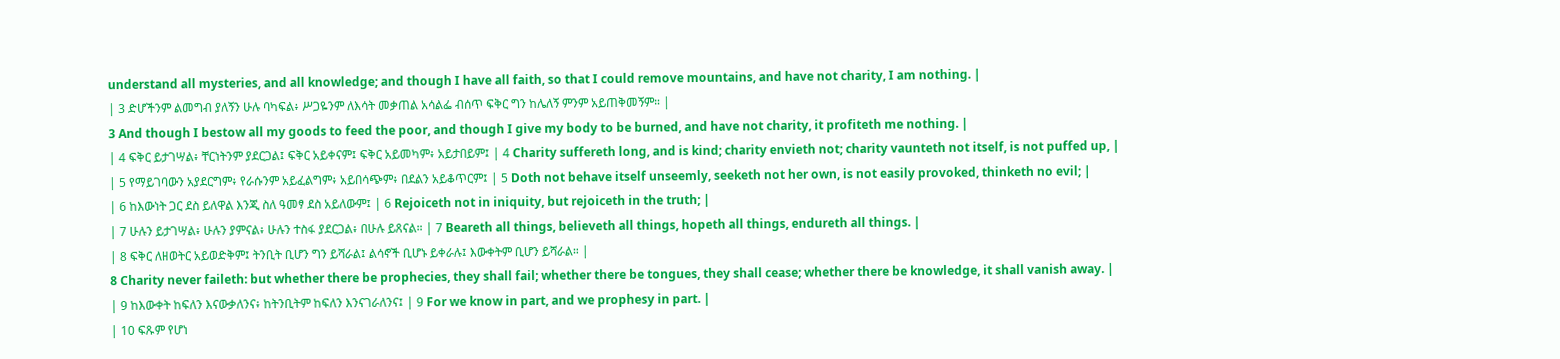understand all mysteries, and all knowledge; and though I have all faith, so that I could remove mountains, and have not charity, I am nothing. |
| 3 ድሆችንም ልመግብ ያለኝን ሁሉ ባካፍል፥ ሥጋዬንም ለእሳት መቃጠል አሳልፌ ብሰጥ ፍቅር ግን ከሌለኝ ምንም አይጠቅመኝም። |
3 And though I bestow all my goods to feed the poor, and though I give my body to be burned, and have not charity, it profiteth me nothing. |
| 4 ፍቅር ይታገሣል፥ ቸርነትንም ያደርጋል፤ ፍቅር አይቀናም፤ ፍቅር አይመካም፥ አይታበይም፤ | 4 Charity suffereth long, and is kind; charity envieth not; charity vaunteth not itself, is not puffed up, |
| 5 የማይገባውን አያደርግም፥ የራሱንም አይፈልግም፥ አይበሳጭም፥ በደልን አይቆጥርም፤ | 5 Doth not behave itself unseemly, seeketh not her own, is not easily provoked, thinketh no evil; |
| 6 ከእውነት ጋር ደስ ይለዋል እንጂ ስለ ዓመፃ ደስ አይለውም፤ | 6 Rejoiceth not in iniquity, but rejoiceth in the truth; |
| 7 ሁሉን ይታገሣል፥ ሁሉን ያምናል፥ ሁሉን ተስፋ ያደርጋል፥ በሁሉ ይጸናል። | 7 Beareth all things, believeth all things, hopeth all things, endureth all things. |
| 8 ፍቅር ለዘወትር አይወድቅም፤ ትንቢት ቢሆን ግን ይሻራል፤ ልሳኖች ቢሆኑ ይቀራሉ፤ እውቀትም ቢሆን ይሻራል። |
8 Charity never faileth: but whether there be prophecies, they shall fail; whether there be tongues, they shall cease; whether there be knowledge, it shall vanish away. |
| 9 ከእውቀት ከፍለን እናውቃለንና፥ ከትንቢትም ከፍለን እንናገራለንና፤ | 9 For we know in part, and we prophesy in part. |
| 10 ፍጹም የሆነ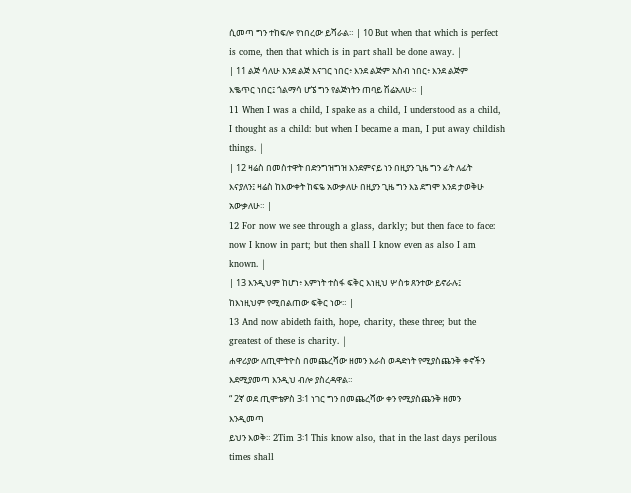ሲመጣ ግን ተከፍሎ የነበረው ይሻራል። | 10 But when that which is perfect is come, then that which is in part shall be done away. |
| 11 ልጅ ሳለሁ እንደ ልጅ እናገር ነበር፥ እንደ ልጅም አስብ ነበር፥ እንደ ልጅም እቈጥር ነበር፤ ጎልማሳ ሆኜ ግን የልጅነትን ጠባይ ሽሬአለሁ። |
11 When I was a child, I spake as a child, I understood as a child, I thought as a child: but when I became a man, I put away childish things. |
| 12 ዛሬስ በመስተዋት በድንግዝግዝ እንደምናይ ነን በዚያን ጊዜ ግን ፊት ለፊት እናያለን፤ ዛሬስ ከእውቀት ከፍዬ አውቃለሁ በዚያን ጊዜ ግን እኔ ደግሞ እንደ ታወቅሁ አውቃለሁ። |
12 For now we see through a glass, darkly; but then face to face: now I know in part; but then shall I know even as also I am known. |
| 13 እንዲህም ከሆነ፥ እምነት ተስፋ ፍቅር እነዚህ ሦስቱ ጸንተው ይኖራሉ፤ ከእነዚህም የሚበልጠው ፍቅር ነው። |
13 And now abideth faith, hope, charity, these three; but the greatest of these is charity. |
ሐዋሪያው ለጢሞትዮስ በመጨረሻው ዘመን እራስ ወዳድነት የሚያስጨንቅ ቀኖችን እደሚያመጣ እንዲህ ብሎ ያስረዳዋል።
“ 2ኛ ወደ ጢሞቴዎስ 3፡1 ነገር ግን በመጨረሻው ቀን የሚያስጨንቅ ዘመን እንዲመጣ
ይህን እወቅ። 2Tim 3፡1 This know also, that in the last days perilous times shall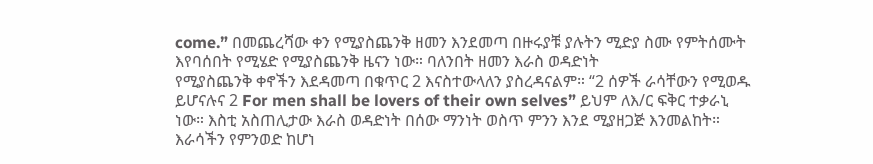come.” በመጨረሻው ቀን የሚያስጨንቅ ዘመን እንደመጣ በዙሩያቹ ያሉትን ሚድያ ስሙ የምትሰሙት እየባሰበት የሚሄድ የሚያስጨንቅ ዜናን ነው። ባለንበት ዘመን እራስ ወዳድነት
የሚያስጨንቅ ቀኖችን እደዳመጣ በቁጥር 2 እናስተውላለን ያስረዳናልም። “2 ሰዎች ራሳቸውን የሚወዱ ይሆናሉና 2 For men shall be lovers of their own selves” ይህም ለእ/ር ፍቅር ተቃራኒ ነው። እስቲ አስጠሊታው እራስ ወዳድነት በሰው ማንነት ወስጥ ምንን እንደ ሚያዘጋጅ እንመልከት። እራሳችን የምንወድ ከሆነ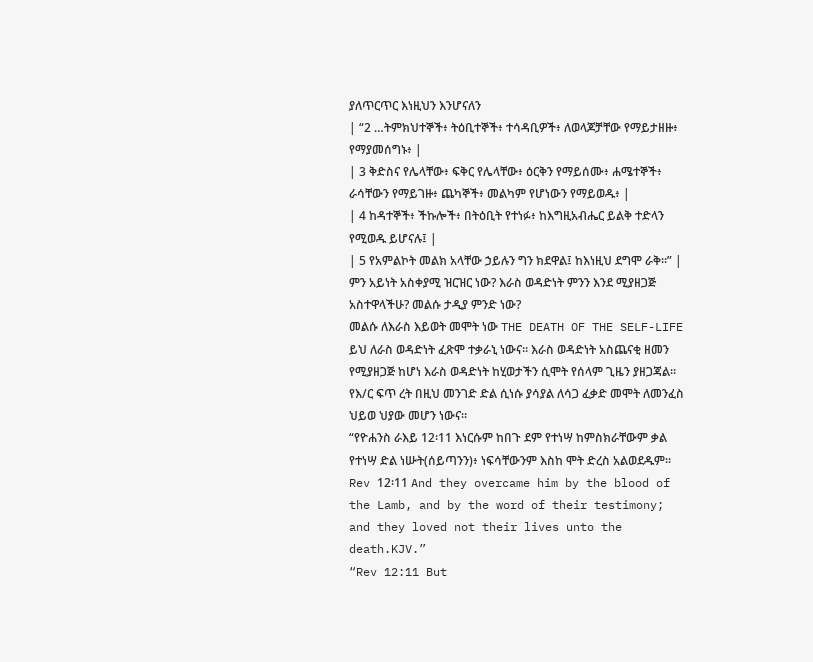ያለጥርጥር እነዚህን እንሆናለን
| “2 …ትምክህተኞች፥ ትዕቢተኞች፥ ተሳዳቢዎች፥ ለወላጆቻቸው የማይታዘዙ፥ የማያመሰግኑ፥ |
| 3 ቅድስና የሌላቸው፥ ፍቅር የሌላቸው፥ ዕርቅን የማይሰሙ፥ ሐሜተኞች፥ ራሳቸውን የማይገዙ፥ ጨካኞች፥ መልካም የሆነውን የማይወዱ፥ |
| 4 ከዳተኞች፥ ችኩሎች፥ በትዕቢት የተነፉ፥ ከእግዚአብሔር ይልቅ ተድላን የሚወዱ ይሆናሉ፤ |
| 5 የአምልኮት መልክ አላቸው ኃይሉን ግን ክደዋል፤ ከእነዚህ ደግሞ ራቅ።” |
ምን አይነት አስቀያሚ ዝርዝር ነው? እራስ ወዳድነት ምንን እንደ ሚያዘጋጅ አስተዋላችሁ? መልሱ ታዲያ ምንድ ነው?
መልሱ ለእራስ እይወት መሞት ነው THE DEATH OF THE SELF-LIFE ይህ ለራስ ወዳድነት ፈጽሞ ተቃራኒ ነውና። እራስ ወዳድነት አስጨናቂ ዘመን
የሚያዘጋጅ ከሆነ እራስ ወዳድነት ከሂወታችን ሲሞት የሰላም ጊዜን ያዘጋጃል። የእ/ር ፍጥ ረት በዚህ መንገድ ድል ሲነሱ ያሳያል ለሳጋ ፈቃድ መሞት ለመንፈስ ህይወ ህያው መሆን ነውና።
“የዮሐንስ ራእይ 12፡11 እነርሱም ከበጉ ደም የተነሣ ከምስክራቸውም ቃል የተነሣ ድል ነሡት(ሰይጣንን)፥ ነፍሳቸውንም እስከ ሞት ድረስ አልወደዱም። Rev 12፡11 And they overcame him by the blood of the Lamb, and by the word of their testimony; and they loved not their lives unto the death.KJV.”
“Rev 12:11 But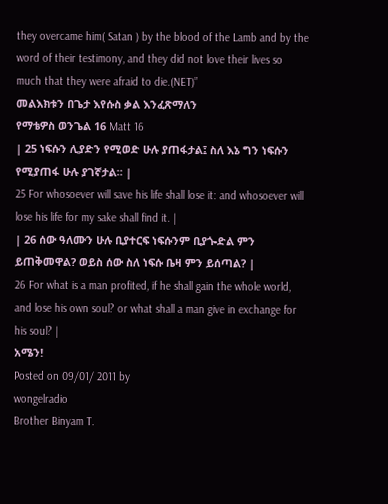they overcame him( Satan ) by the blood of the Lamb and by the word of their testimony, and they did not love their lives so much that they were afraid to die.(NET)”
መልእክቱን በጌታ እየሱስ ቃል እንፈጽማለን
የማቴዎስ ወንጌል 16 Matt 16
| 25 ነፍሱን ሊያድን የሚወድ ሁሉ ያጠፋታል፤ ስለ እኔ ግን ነፍሱን የሚያጠፋ ሁሉ ያገኛታል። |
25 For whosoever will save his life shall lose it: and whosoever will lose his life for my sake shall find it. |
| 26 ሰው ዓለሙን ሁሉ ቢያተርፍ ነፍሱንም ቢያጐድል ምን ይጠቅመዋል? ወይስ ሰው ስለ ነፍሱ ቤዛ ምን ይሰጣል? |
26 For what is a man profited, if he shall gain the whole world, and lose his own soul? or what shall a man give in exchange for his soul? |
አሜን!
Posted on 09/01/ 2011 by
wongelradio
Brother Binyam T.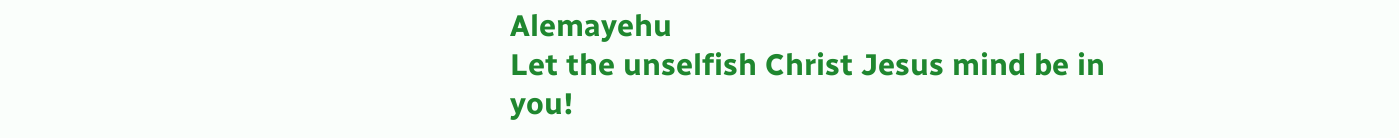Alemayehu
Let the unselfish Christ Jesus mind be in you!